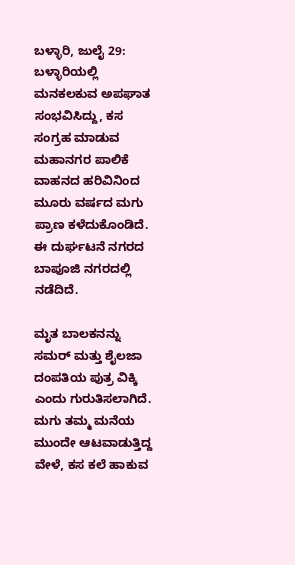ಬಳ್ಳಾರಿ, ಜುಲೈ 29: ಬಳ್ಳಾರಿಯಲ್ಲಿ ಮನಕಲಕುವ ಅಪಘಾತ ಸಂಭವಿಸಿದ್ದು, ಕಸ ಸಂಗ್ರಹ ಮಾಡುವ ಮಹಾನಗರ ಪಾಲಿಕೆ ವಾಹನದ ಹರಿವಿನಿಂದ ಮೂರು ವರ್ಷದ ಮಗು ಪ್ರಾಣ ಕಳೆದುಕೊಂಡಿದೆ. ಈ ದುರ್ಘಟನೆ ನಗರದ ಬಾಪೂಜಿ ನಗರದಲ್ಲಿ ನಡೆದಿದೆ.

ಮೃತ ಬಾಲಕನನ್ನು ಸಮರ್ ಮತ್ತು ಶೈಲಜಾ ದಂಪತಿಯ ಪುತ್ರ ವಿಕ್ಕಿ ಎಂದು ಗುರುತಿಸಲಾಗಿದೆ. ಮಗು ತಮ್ಮ ಮನೆಯ ಮುಂದೇ ಆಟವಾಡುತ್ತಿದ್ದ ವೇಳೆ, ಕಸ ಕಲೆ ಹಾಕುವ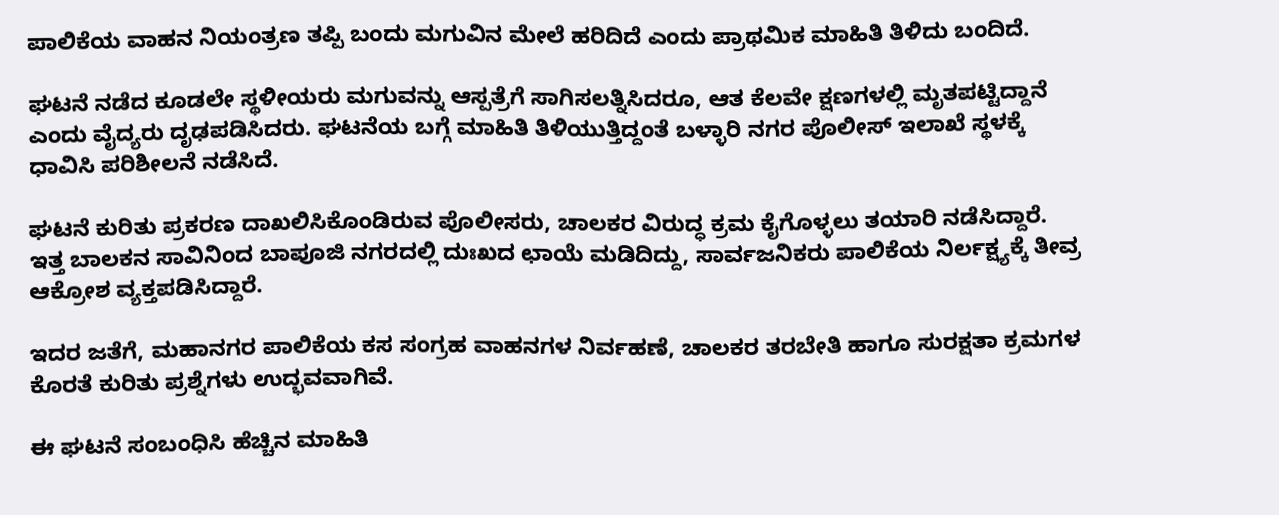ಪಾಲಿಕೆಯ ವಾಹನ ನಿಯಂತ್ರಣ ತಪ್ಪಿ ಬಂದು ಮಗುವಿನ ಮೇಲೆ ಹರಿದಿದೆ ಎಂದು ಪ್ರಾಥಮಿಕ ಮಾಹಿತಿ ತಿಳಿದು ಬಂದಿದೆ.

ಘಟನೆ ನಡೆದ ಕೂಡಲೇ ಸ್ಥಳೀಯರು ಮಗುವನ್ನು ಆಸ್ಪತ್ರೆಗೆ ಸಾಗಿಸಲತ್ನಿಸಿದರೂ, ಆತ ಕೆಲವೇ ಕ್ಷಣಗಳಲ್ಲಿ ಮೃತಪಟ್ಟಿದ್ದಾನೆ ಎಂದು ವೈದ್ಯರು ದೃಢಪಡಿಸಿದರು. ಘಟನೆಯ ಬಗ್ಗೆ ಮಾಹಿತಿ ತಿಳಿಯುತ್ತಿದ್ದಂತೆ ಬಳ್ಳಾರಿ ನಗರ ಪೊಲೀಸ್ ಇಲಾಖೆ ಸ್ಥಳಕ್ಕೆ ಧಾವಿಸಿ ಪರಿಶೀಲನೆ ನಡೆಸಿದೆ.

ಘಟನೆ ಕುರಿತು ಪ್ರಕರಣ ದಾಖಲಿಸಿಕೊಂಡಿರುವ ಪೊಲೀಸರು, ಚಾಲಕರ ವಿರುದ್ಧ ಕ್ರಮ ಕೈಗೊಳ್ಳಲು ತಯಾರಿ ನಡೆಸಿದ್ದಾರೆ. ಇತ್ತ ಬಾಲಕನ ಸಾವಿನಿಂದ ಬಾಪೂಜಿ ನಗರದಲ್ಲಿ ದುಃಖದ ಛಾಯೆ ಮಡಿದಿದ್ದು, ಸಾರ್ವಜನಿಕರು ಪಾಲಿಕೆಯ ನಿರ್ಲಕ್ಷ್ಯಕ್ಕೆ ತೀವ್ರ ಆಕ್ರೋಶ ವ್ಯಕ್ತಪಡಿಸಿದ್ದಾರೆ.

ಇದರ ಜತೆಗೆ, ಮಹಾನಗರ ಪಾಲಿಕೆಯ ಕಸ ಸಂಗ್ರಹ ವಾಹನಗಳ ನಿರ್ವಹಣೆ, ಚಾಲಕರ ತರಬೇತಿ ಹಾಗೂ ಸುರಕ್ಷತಾ ಕ್ರಮಗಳ ಕೊರತೆ ಕುರಿತು ಪ್ರಶ್ನೆಗಳು ಉದ್ಭವವಾಗಿವೆ.

ಈ ಘಟನೆ ಸಂಬಂಧಿಸಿ ಹೆಚ್ಚಿನ ಮಾಹಿತಿ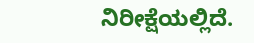ನಿರೀಕ್ಷೆಯಲ್ಲಿದೆ.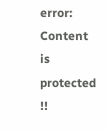error: Content is protected !!